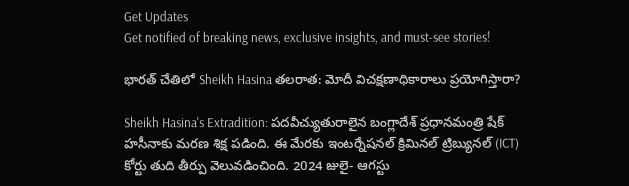Get Updates
Get notified of breaking news, exclusive insights, and must-see stories!

భారత్ చేతిలో Sheikh Hasina తలరాత: మోదీ విచక్షణాధికారాలు ప్రయోగిస్తారా?

Sheikh Hasina's Extradition: పదవీచ్యుతురాలైన బంగ్లాదేశ్ ప్రధానమంత్రి షేక్ హసీనాకు మరణ శిక్ష పడింది. ఈ మేరకు ఇంటర్నేషనల్ క్రిమినల్ ట్రిబ్యునల్ (ICT) కోర్టు తుది తీర్పు వెలువడించింది. 2024 జులై- ఆగస్టు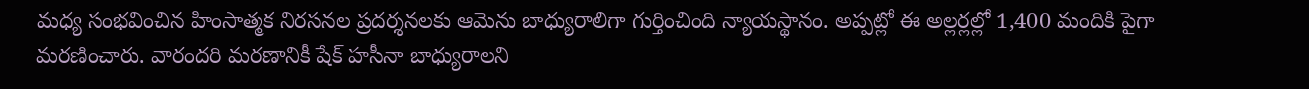మధ్య సంభవించిన హింసాత్మక నిరసనల ప్రదర్శనలకు ఆమెను బాధ్యురాలిగా గుర్తించింది న్యాయస్థానం. అప్పట్లో ఈ అల్లర్లల్లో 1,400 మందికి పైగా మరణించారు. వారందరి మరణానికీ షేక్ హసీనా బాధ్యురాలని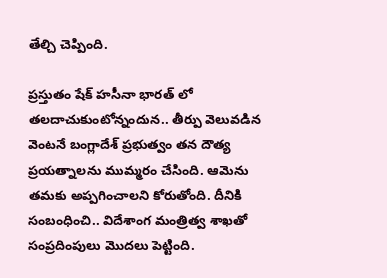తేల్చి చెప్పింది.

ప్రస్తుతం షేక్ హసీనా భారత్ లో తలదాచుకుంటోన్నందున.. తీర్పు వెలువడిన వెంటనే బంగ్లాదేశ్ ప్రభుత్వం తన దౌత్య ప్రయత్నాలను ముమ్మరం చేసింది. ఆమెను తమకు అప్పగించాలని కోరుతోంది. దీనికి సంబంధించి.. విదేశాంగ మంత్రిత్వ శాఖతో సంప్రదింపులు మొదలు పెట్టింది.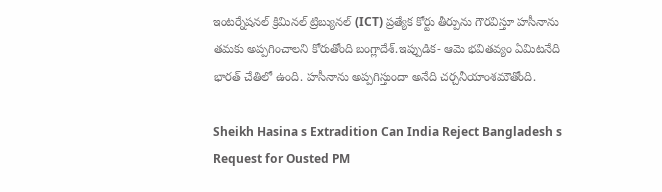ఇంటర్నేషనల్ క్రిమినల్ ట్రిబ్యునల్ (ICT) ప్రత్యేక కోర్టు తీర్పును గౌరవిస్తూ హసీనాను తమకు అప్పగించాలని కోరుతోంది బంగ్లాదేశ్.ఇప్పుడిక- ఆమె భవితవ్యం ఏమిటనేది భారత్ చేతిలో ఉంది. హసీనాను అప్పగిస్తుందా అనేది చర్చనీయాంశమౌతోంది.

Sheikh Hasina s Extradition Can India Reject Bangladesh s Request for Ousted PM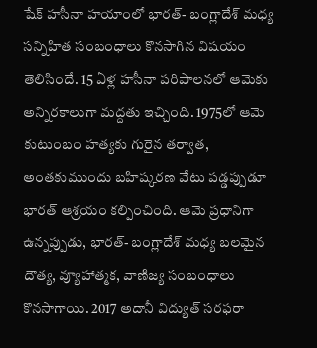షేక్ హసీనా హయాంలో భారత్- బంగ్లాదేశ్ మధ్య సన్నిహిత సంబంధాలు కొనసాగిన విషయం తెలిసిందే. 15 ఏళ్ల హసీనా పరిపాలనలో ఆమెకు అన్నిరకాలుగా మద్దతు ఇచ్చింది. 1975లో ఆమె కుటుంబం హత్యకు గురైన తర్వాత, అంతకుముందు బహిష్కరణ వేటు పడ్డప్పుడూ భారత్ ఆశ్రయం కల్పించింది. ఆమె ప్రధానిగా ఉన్నప్పుడు, భారత్- బంగ్లాదేశ్‌ మధ్య బలమైన దౌత్య, వ్యూహాత్మక, వాణిజ్య సంబంధాలు కొనసాగాయి. 2017 అదానీ విద్యుత్ సరఫరా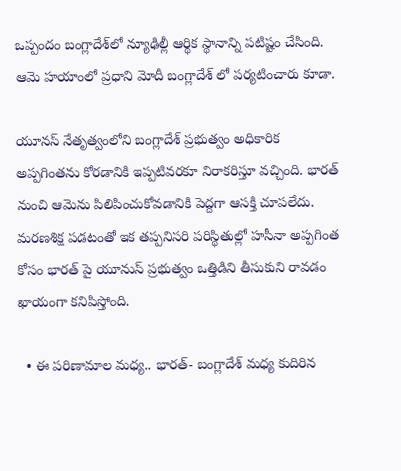ఒప్పందం బంగ్లాదేశ్‌లో న్యూఢిల్లీ ఆర్థిక స్థానాన్ని పటిష్టం చేసింది. ఆమె హయాంలో ప్రధాని మోదీ బంగ్లాదేశ్ లో పర్యటించారు కూడా.

యూనస్ నేతృత్వంలోని బంగ్లాదేశ్ ప్రభుత్వం అధికారిక అప్పగింతను కోరడానికి ఇప్పటివరకూ నిరాకరిస్తూ వచ్చింది. భారత్ నుంచి ఆమెను పిలిపించుకోవడానికి పెద్దగా ఆసక్తి చూపలేదు. మరణశిక్ష పడటంతో ఇక తప్పనిసరి పరిస్థితుల్లో హసీనా అప్పగింత కోసం భారత్ పై యూనుస్ ప్రభుత్వం ఒత్తిడిని తీసుకుని రావడం ఖాయంగా కనిపిస్తోంది.

  • ఈ పరిణామాల మధ్య.. భారత్- బంగ్లాదేశ్ మధ్య కుదిరిన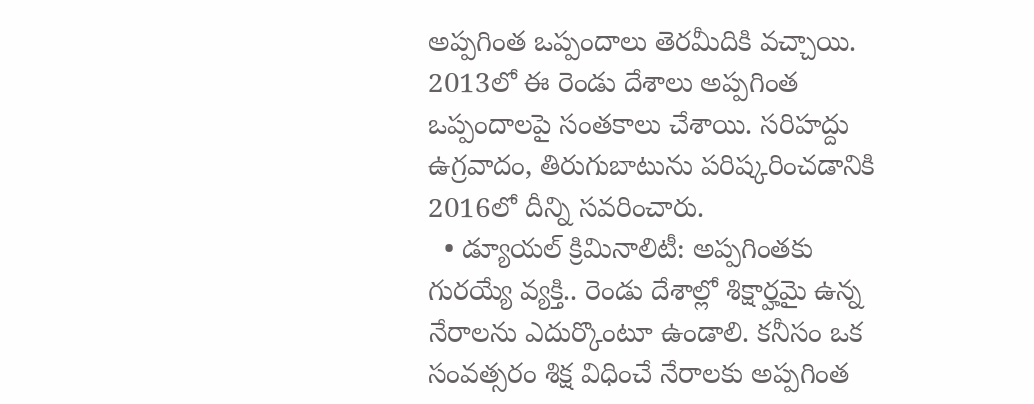అప్పగింత ఒప్పందాలు తెరమీదికి వచ్చాయి. 2013లో ఈ రెండు దేశాలు అప్పగింత ఒప్పందాలపై సంతకాలు చేశాయి. సరిహద్దు ఉగ్రవాదం, తిరుగుబాటును పరిష్కరించడానికి 2016లో దీన్ని సవరించారు.
  • డ్యూయల్ క్రిమినాలిటీ: అప్పగింతకు గురయ్యే వ్యక్తి.. రెండు దేశాల్లో శిక్షార్హమై ఉన్న నేరాలను ఎదుర్కొంటూ ఉండాలి. కనీసం ఒక సంవత్సరం శిక్ష విధించే నేరాలకు అప్పగింత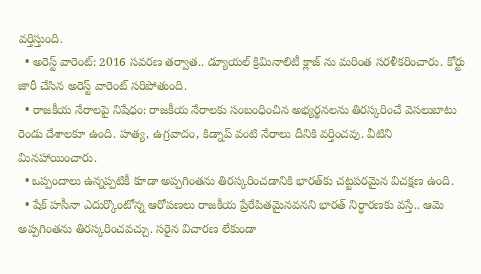వర్తిస్తుంది.
  • అరెస్ట్ వారెంట్: 2016 సవరణ తర్వాత.. డ్యూయల్ క్రిమినాలిటీ క్లాజ్ ను మరింత సరళీకరించారు. కోర్టు జారీ చేసిన అరెస్ట్ వారెంట్ సరిపోతుంది.
  • రాజకీయ నేరాలపై నిషేధం: రాజకీయ నేరాలకు సంబంధించిన అభ్యర్థనలను తిరస్కరించే వెసలుబాటు రెండు దేశాలకూ ఉంది. హత్య, ఉగ్రవాదం, కిడ్నాప్ వంటి నేరాలు దీనికి వర్తించవు. వీటిని మినహాయించారు.
  • ఒప్పందాలు ఉన్నప్పటికీ కూడా అప్పగింతను తిరస్కరించడానికి భారత్‌కు చట్టపరమైన విచక్షణ ఉంది.
  • షేక్ హసీనా ఎదుర్కొంటోన్న ఆరోపణలు రాజకీయ ప్రేరేపితమైనవనని భారత్ నిర్ధారణకు వస్తే.. ఆమె అప్పగింతను తిరస్కరించవచ్చు. సరైన విచారణ లేకుండా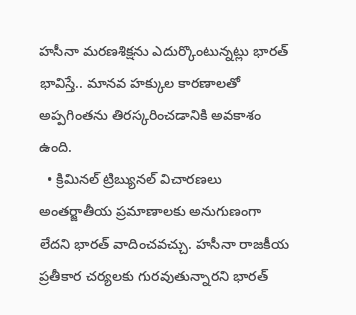హసీనా మరణశిక్షను ఎదుర్కొంటున్నట్లు భారత్ భావిస్తే.. మానవ హక్కుల కారణాలతో అప్పగింతను తిరస్కరించడానికి అవకాశం ఉంది.
  • క్రిమినల్ ట్రిబ్యునల్ విచారణలు అంతర్జాతీయ ప్రమాణాలకు అనుగుణంగా లేదని భారత్ వాదించవచ్చు. హసీనా రాజకీయ ప్రతీకార చర్యలకు గురవుతున్నారని భారత్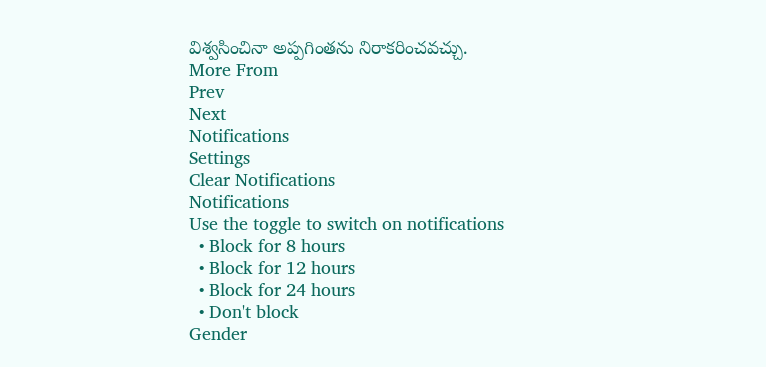విశ్వసించినా అప్పగింతను నిరాకరించవచ్చు.
More From
Prev
Next
Notifications
Settings
Clear Notifications
Notifications
Use the toggle to switch on notifications
  • Block for 8 hours
  • Block for 12 hours
  • Block for 24 hours
  • Don't block
Gender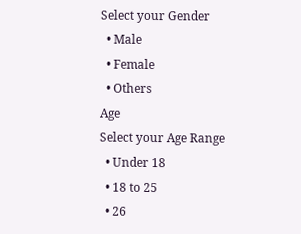Select your Gender
  • Male
  • Female
  • Others
Age
Select your Age Range
  • Under 18
  • 18 to 25
  • 26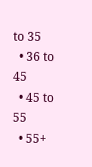to 35
  • 36 to 45
  • 45 to 55
  • 55+